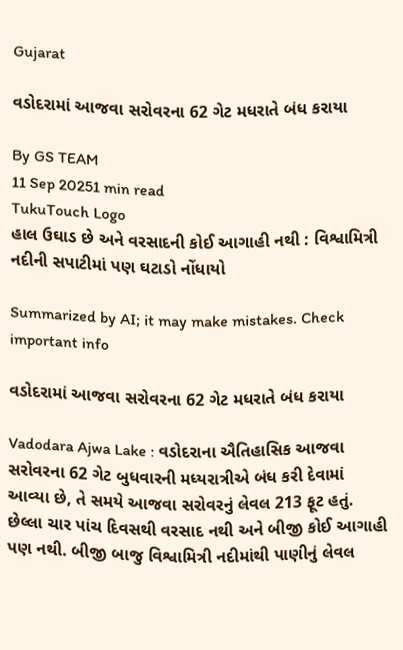Gujarat

વડોદરામાં આજવા સરોવરના 62 ગેટ મધરાતે બંધ કરાયા

By GS TEAM
11 Sep 20251 min read
TukuTouch Logo
હાલ ઉઘાડ છે અને વરસાદની કોઈ આગાહી નથી : વિશ્વામિત્રી નદીની સપાટીમાં પણ ઘટાડો નોંધાયો

Summarized by AI; it may make mistakes. Check important info

વડોદરામાં આજવા સરોવરના 62 ગેટ મધરાતે બંધ કરાયા

Vadodara Ajwa Lake : વડોદરાના ઐતિહાસિક આજવા સરોવરના 62 ગેટ બુધવારની મધ્યરાત્રીએ બંધ કરી દેવામાં આવ્યા છે, તે સમયે આજવા સરોવરનું લેવલ 213 ફૂટ હતું. છેલ્લા ચાર પાંચ દિવસથી વરસાદ નથી અને બીજી કોઈ આગાહી પણ નથી. બીજી બાજુ વિશ્વામિત્રી નદીમાંથી પાણીનું લેવલ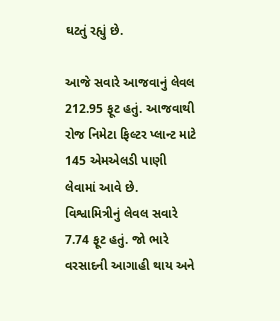ઘટતું રહ્યું છે.

આજે સવારે આજવાનું લેવલ 212.95 ફૂટ હતું. આજવાથી રોજ નિમેટા ફિલ્ટર પ્લાન્ટ માટે 145 એમએલડી પાણી લેવામાં આવે છે. વિશ્વામિત્રીનું લેવલ સવારે 7.74 ફૂટ હતું. જો ભારે વરસાદની આગાહી થાય અને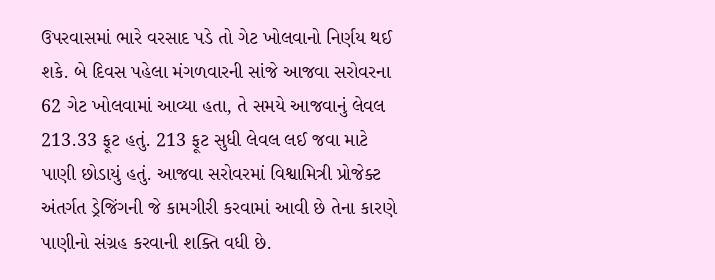ઉપરવાસમાં ભારે વરસાદ પડે તો ગેટ ખોલવાનો નિર્ણય થઈ શકે. બે દિવસ પહેલા મંગળવારની સાંજે આજવા સરોવરના 62 ગેટ ખોલવામાં આવ્યા હતા, તે સમયે આજવાનું લેવલ 213.33 ફૂટ હતું. 213 ફૂટ સુધી લેવલ લઈ જવા માટે પાણી છોડાયું હતું. આજવા સરોવરમાં વિશ્વામિત્રી પ્રોજેક્ટ અંતર્ગત ડ્રેજિંગની જે કામગીરી કરવામાં આવી છે તેના કારણે પાણીનો સંગ્રહ કરવાની શક્તિ વધી છે.